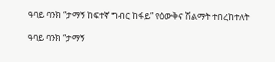ዓባይ ባንክ “ታማኝ ከፍተኛ ግብር ከፋይ” የዕውቅና ሽልማት ተበረከተለት

ዓባይ ባንክ “ታማኝ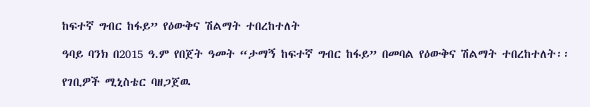ከፍተኛ ግብር ከፋይ” የዕውቅና ሽልማት ተበረከተለት

ዓባይ ባንክ በ2015 ዓ.ም የበጀት ዓመት “ታማኝ ከፍተኛ ግብር ከፋይ” በመባል የዕውቅና ሽልማት ተበረከተለት፡፡

የገቢዎች ሚኒስቴር ባዘጋጀዉ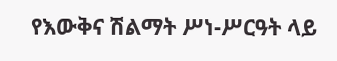የእውቅና ሽልማት ሥነ-ሥርዓት ላይ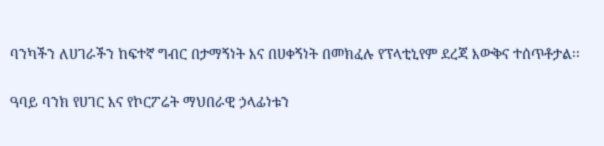ባንካችን ለሀገራችን ከፍተኛ ግብር በታማኝነት እና በሀቀኝነት በመክፈሉ የፕላቲኒየም ደረጃ እውቅና ተሰጥቶታል፡፡

ዓባይ ባንክ የሀገር እና የኮርፖሬት ማህበራዊ ኃላፊነቱን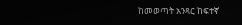ከመወጣት አንጻር ከፍተኛ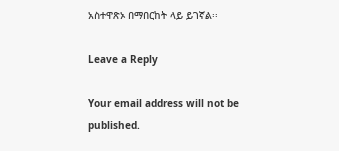አስተዋጽኦ በማበርከት ላይ ይገኛል፡፡

Leave a Reply

Your email address will not be published.